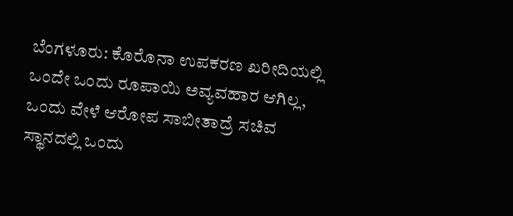ಬೆಂಗಳೂರು: ಕೊರೊನಾ ಉಪಕರಣ ಖರೀದಿಯಲ್ಲಿ ಒಂದೇ ಒಂದು ರೂಪಾಯಿ ಅವ್ಯವಹಾರ ಆಗಿಲ್ಲ, ಒಂದು ವೇಳೆ ಆರೋಪ ಸಾಬೀತಾದ್ರೆ ಸಚಿವ ಸ್ಥಾನದಲ್ಲಿ ಒಂದು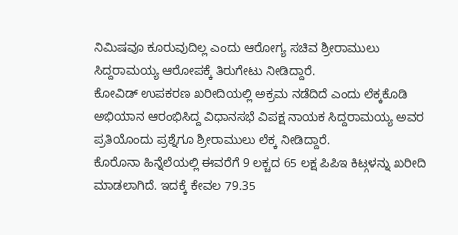ನಿಮಿಷವೂ ಕೂರುವುದಿಲ್ಲ ಎಂದು ಆರೋಗ್ಯ ಸಚಿವ ಶ್ರೀರಾಮುಲು ಸಿದ್ದರಾಮಯ್ಯ ಆರೋಪಕ್ಕೆ ತಿರುಗೇಟು ನೀಡಿದ್ದಾರೆ.
ಕೋವಿಡ್ ಉಪಕರಣ ಖರೀದಿಯಲ್ಲಿ ಅಕ್ರಮ ನಡೆದಿದೆ ಎಂದು ಲೆಕ್ಕಕೊಡಿ ಅಭಿಯಾನ ಆರಂಭಿಸಿದ್ದ ವಿಧಾನಸಭೆ ವಿಪಕ್ಷ ನಾಯಕ ಸಿದ್ದರಾಮಯ್ಯ ಅವರ ಪ್ರತಿಯೊಂದು ಪ್ರಶ್ನೆಗೂ ಶ್ರೀರಾಮುಲು ಲೆಕ್ಕ ನೀಡಿದ್ದಾರೆ.
ಕೊರೊನಾ ಹಿನ್ನೆಲೆಯಲ್ಲಿ ಈವರೆಗೆ 9 ಲಕ್ಚದ 65 ಲಕ್ಷ ಪಿಪಿಇ ಕಿಟ್ಗಳನ್ನು ಖರೀದಿ ಮಾಡಲಾಗಿದೆ. ಇದಕ್ಕೆ ಕೇವಲ 79.35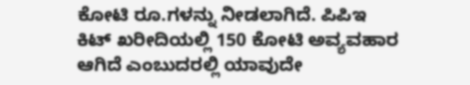ಕೋಟಿ ರೂ.ಗಳನ್ನು ನೀಡಲಾಗಿದೆ. ಪಿಪಿಇ ಕಿಟ್ ಖರೀದಿಯಲ್ಲಿ 150 ಕೋಟಿ ಅವ್ಯವಹಾರ ಆಗಿದೆ ಎಂಬುದರಲ್ಲಿ ಯಾವುದೇ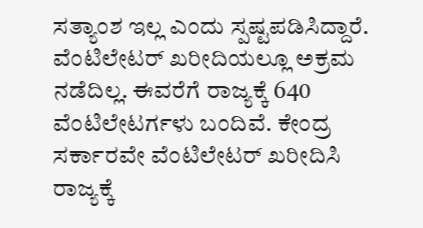ಸತ್ಯಾಂಶ ಇಲ್ಲ ಎಂದು ಸ್ಪಷ್ಟಪಡಿಸಿದ್ದಾರೆ.
ವೆಂಟಿಲೇಟರ್ ಖರೀದಿಯಲ್ಲೂ ಅಕ್ರಮ ನಡೆದಿಲ್ಲ. ಈವರೆಗೆ ರಾಜ್ಯಕ್ಕೆ 640 ವೆಂಟಿಲೇಟರ್ಗಳು ಬಂದಿವೆ. ಕೇಂದ್ರ ಸರ್ಕಾರವೇ ವೆಂಟಿಲೇಟರ್ ಖರೀದಿಸಿ ರಾಜ್ಯಕ್ಕೆ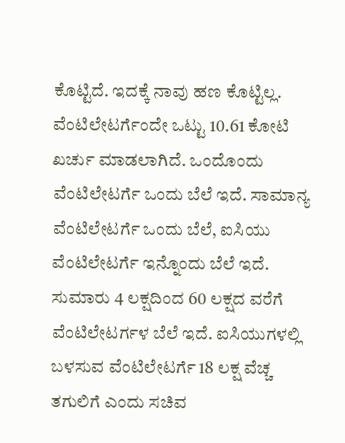ಕೊಟ್ಟಿದೆ. ಇದಕ್ಕೆ ನಾವು ಹಣ ಕೊಟ್ಟಿಲ್ಲ. ವೆಂಟಿಲೇಟರ್ಗೆಂದೇ ಒಟ್ಟು 10.61 ಕೋಟಿ ಖರ್ಚು ಮಾಡಲಾಗಿದೆ. ಒಂದೊಂದು ವೆಂಟಿಲೇಟರ್ಗೆ ಒಂದು ಬೆಲೆ ಇದೆ. ಸಾಮಾನ್ಯ ವೆಂಟಿಲೇಟರ್ಗೆ ಒಂದು ಬೆಲೆ, ಐಸಿಯು ವೆಂಟಿಲೇಟರ್ಗೆ ಇನ್ನೊಂದು ಬೆಲೆ ಇದೆ. ಸುಮಾರು 4 ಲಕ್ಷದಿಂದ 60 ಲಕ್ಷದ ವರೆಗೆ ವೆಂಟಿಲೇಟರ್ಗಳ ಬೆಲೆ ಇದೆ. ಐಸಿಯುಗಳಲ್ಲಿ ಬಳಸುವ ವೆಂಟಿಲೇಟರ್ಗೆ 18 ಲಕ್ಷ ವೆಚ್ಚ ತಗುಲಿಗೆ ಎಂದು ಸಚಿವ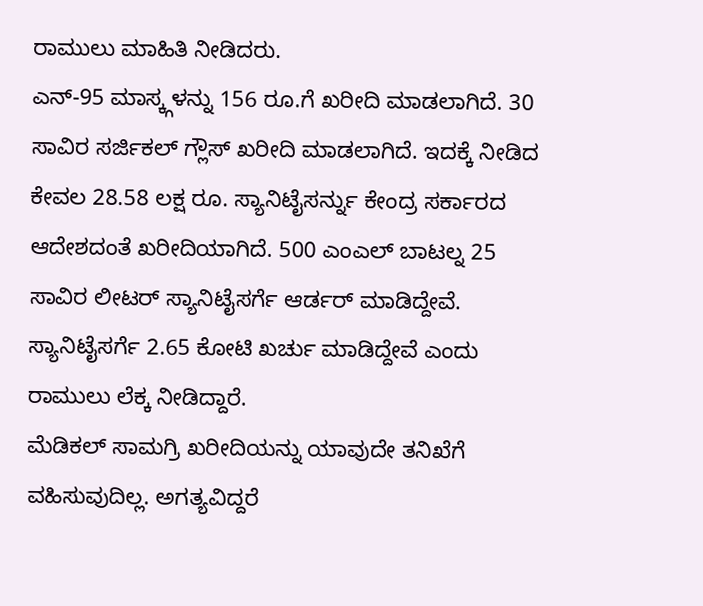ರಾಮುಲು ಮಾಹಿತಿ ನೀಡಿದರು.
ಎನ್-95 ಮಾಸ್ಕ್ಗಳನ್ನು 156 ರೂ.ಗೆ ಖರೀದಿ ಮಾಡಲಾಗಿದೆ. 30 ಸಾವಿರ ಸರ್ಜಿಕಲ್ ಗ್ಲೌಸ್ ಖರೀದಿ ಮಾಡಲಾಗಿದೆ. ಇದಕ್ಕೆ ನೀಡಿದ ಕೇವಲ 28.58 ಲಕ್ಷ ರೂ. ಸ್ಯಾನಿಟೈಸರ್ನ್ನು ಕೇಂದ್ರ ಸರ್ಕಾರದ ಆದೇಶದಂತೆ ಖರೀದಿಯಾಗಿದೆ. 500 ಎಂಎಲ್ ಬಾಟಲ್ನ 25 ಸಾವಿರ ಲೀಟರ್ ಸ್ಯಾನಿಟೈಸರ್ಗೆ ಆರ್ಡರ್ ಮಾಡಿದ್ದೇವೆ. ಸ್ಯಾನಿಟೈಸರ್ಗೆ 2.65 ಕೋಟಿ ಖರ್ಚು ಮಾಡಿದ್ದೇವೆ ಎಂದು ರಾಮುಲು ಲೆಕ್ಕ ನೀಡಿದ್ದಾರೆ.
ಮೆಡಿಕಲ್ ಸಾಮಗ್ರಿ ಖರೀದಿಯನ್ನು ಯಾವುದೇ ತನಿಖೆಗೆ ವಹಿಸುವುದಿಲ್ಲ. ಅಗತ್ಯವಿದ್ದರೆ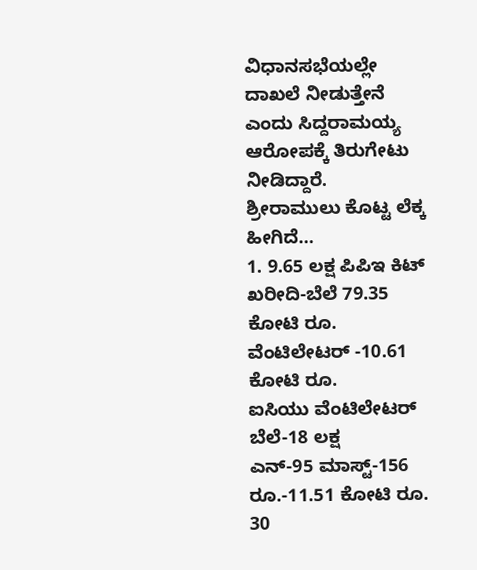ವಿಧಾನಸಭೆಯಲ್ಲೇ ದಾಖಲೆ ನೀಡುತ್ತೇನೆ ಎಂದು ಸಿದ್ದರಾಮಯ್ಯ ಆರೋಪಕ್ಕೆ ತಿರುಗೇಟು ನೀಡಿದ್ದಾರೆ.
ಶ್ರೀರಾಮುಲು ಕೊಟ್ಟ ಲೆಕ್ಕ ಹೀಗಿದೆ…
1. 9.65 ಲಕ್ಷ ಪಿಪಿಇ ಕಿಟ್ ಖರೀದಿ-ಬೆಲೆ 79.35 ಕೋಟಿ ರೂ.
ವೆಂಟಿಲೇಟರ್ -10.61 ಕೋಟಿ ರೂ.
ಐಸಿಯು ವೆಂಟಿಲೇಟರ್ ಬೆಲೆ-18 ಲಕ್ಷ
ಎನ್-95 ಮಾಸ್ಟ್-156 ರೂ.-11.51 ಕೋಟಿ ರೂ.
30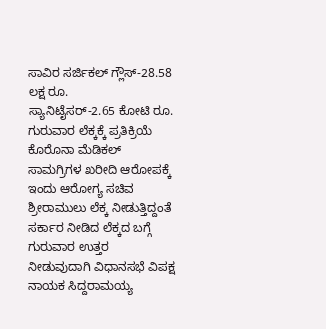ಸಾವಿರ ಸರ್ಜಿಕಲ್ ಗ್ಲೌಸ್-28.58 ಲಕ್ಷ ರೂ.
ಸ್ಯಾನಿಟೈಸರ್-2.65 ಕೋಟಿ ರೂ.
ಗುರುವಾರ ಲೆಕ್ಕಕ್ಕೆ ಪ್ರತಿಕ್ರಿಯೆ
ಕೊರೊನಾ ಮೆಡಿಕಲ್ ಸಾಮಗ್ರಿಗಳ ಖರೀದಿ ಆರೋಪಕ್ಕೆ ಇಂದು ಆರೋಗ್ಯ ಸಚಿವ ಶ್ರೀರಾಮುಲು ಲೆಕ್ಕ ನೀಡುತ್ತಿದ್ದಂತೆ ಸರ್ಕಾರ ನೀಡಿದ ಲೆಕ್ಕದ ಬಗ್ಗೆ ಗುರುವಾರ ಉತ್ತರ ನೀಡುವುದಾಗಿ ವಿಧಾನಸಭೆ ವಿಪಕ್ಷ ನಾಯಕ ಸಿದ್ದರಾಮಯ್ಯ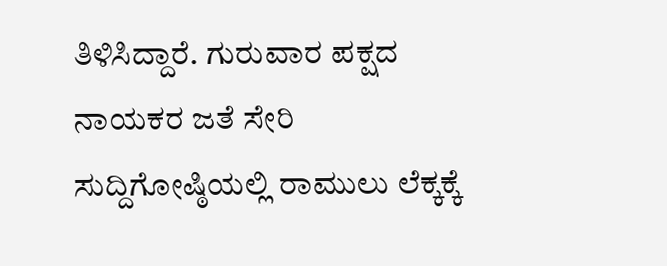ತಿಳಿಸಿದ್ದಾರೆ. ಗುರುವಾರ ಪಕ್ಷದ ನಾಯಕರ ಜತೆ ಸೇರಿ ಸುದ್ದಿಗೋಷ್ಠಿಯಲ್ಲಿ ರಾಮುಲು ಲೆಕ್ಕಕ್ಕೆ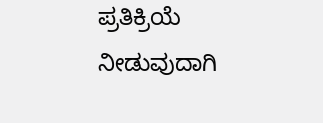ಪ್ರತಿಕ್ರಿಯೆ ನೀಡುವುದಾಗಿ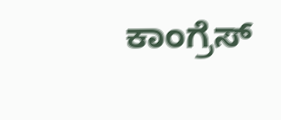ಕಾಂಗ್ರೆಸ್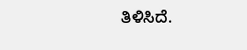ತಿಳಿಸಿದೆ.